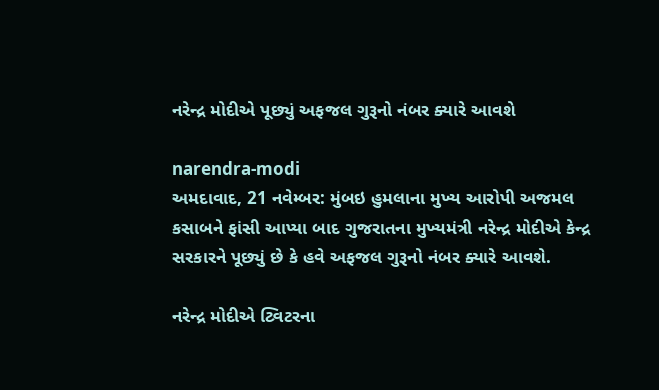નરેન્દ્ર મોદીએ પૂછ્યું અફજલ ગુરૂનો નંબર ક્યારે આવશે

narendra-modi
અમદાવાદ, 21 નવેમ્બર: મુંબઇ હુમલાના મુખ્ય આરોપી અજમલ કસાબને ફાંસી આપ્યા બાદ ગુજરાતના મુખ્યમંત્રી નરેન્દ્ર મોદીએ કેન્દ્ર સરકારને પૂછ્યું છે કે હવે અફજલ ગુરૂનો નંબર ક્યારે આવશે.

નરેન્દ્ર મોદીએ ટ્વિટરના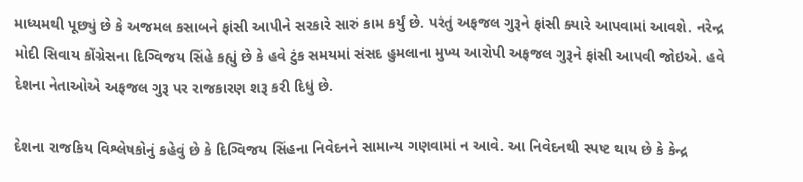માધ્યમથી પૂછ્યું છે કે અજમલ કસાબને ફાંસી આપીને સરકારે સારું કામ કર્યું છે. પરંતું અફજલ ગુરૂને ફાંસી ક્યારે આપવામાં આવશે. નરેન્દ્ર મોદી સિવાય કોંગ્રેસના દિગ્વિજય સિંહે કહ્યું છે કે હવે ટુંક સમયમાં સંસદ હુમલાના મુખ્ય આરોપી અફજલ ગુરૂને ફાંસી આપવી જોઇએ. હવે દેશના નેતાઓએ અફજલ ગુરૂ પર રાજકારણ શરૂ કરી દિધું છે.

દેશના રાજકિય વિશ્લેષકોનું કહેવું છે કે દિગ્વિજય સિંહના નિવેદનને સામાન્ય ગણવામાં ન આવે. આ નિવેદનથી સ્પષ્ટ થાય છે કે કેન્દ્ર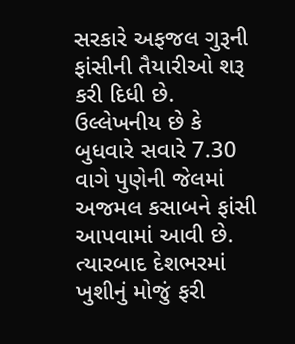સરકારે અફજલ ગુરૂની ફાંસીની તૈયારીઓ શરૂ કરી દિધી છે. ઉલ્લેખનીય છે કે બુધવારે સવારે 7.30 વાગે પુણેની જેલમાં અજમલ કસાબને ફાંસી આપવામાં આવી છે. ત્યારબાદ દેશભરમાં ખુશીનું મોજું ફરી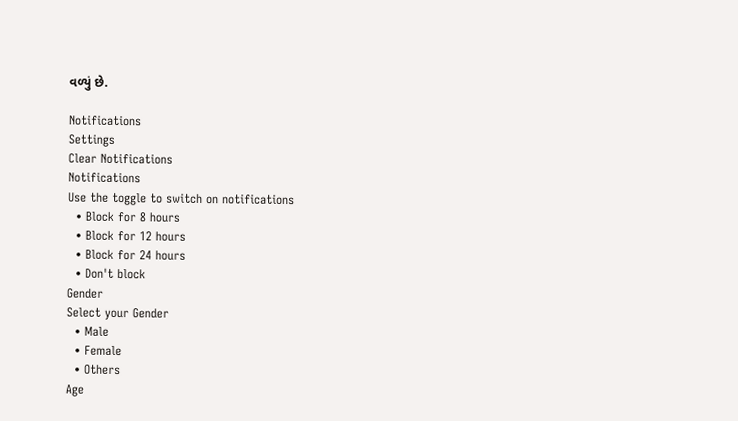વળ્યું છે.

Notifications
Settings
Clear Notifications
Notifications
Use the toggle to switch on notifications
  • Block for 8 hours
  • Block for 12 hours
  • Block for 24 hours
  • Don't block
Gender
Select your Gender
  • Male
  • Female
  • Others
Age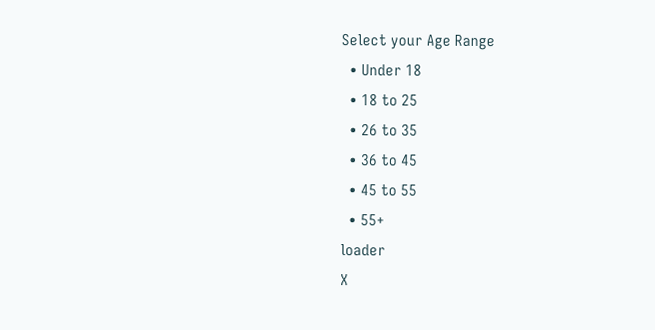Select your Age Range
  • Under 18
  • 18 to 25
  • 26 to 35
  • 36 to 45
  • 45 to 55
  • 55+
loader
X